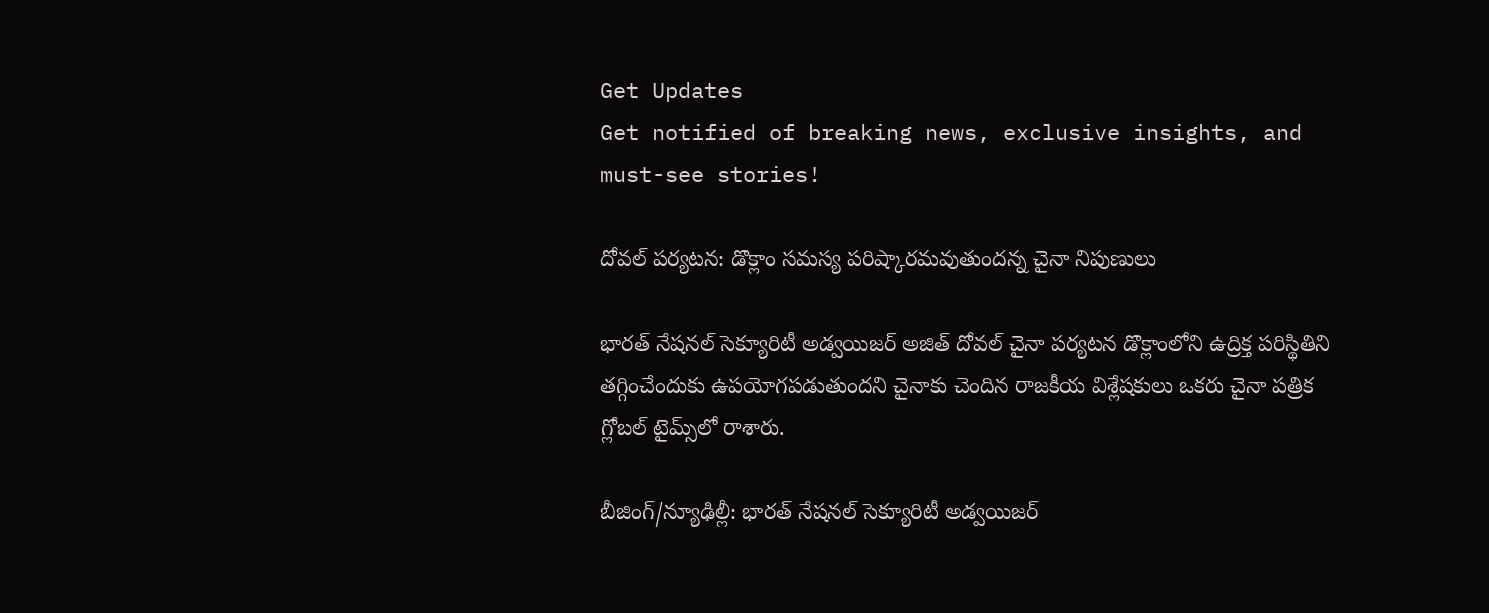Get Updates
Get notified of breaking news, exclusive insights, and must-see stories!

దోవల్ పర్యటన: డొక్లాం సమస్య పరిష్కారమవుతుందన్న చైనా నిపుణులు

భారత్ నేషనల్ సెక్యూరిటీ అడ్వయిజర్ అజిత్ దోవల్ చైనా పర్యటన డొక్లాంలోని ఉద్రిక్త పరిస్థితిని తగ్గించేందుకు ఉపయోగపడుతుందని చైనాకు చెందిన రాజకీయ విశ్లేషకులు ఒకరు చైనా పత్రిక గ్లోబల్ టైమ్స్‌లో రాశారు.

బీజింగ్/న్యూఢిల్లీ: భారత్ నేషనల్ సెక్యూరిటీ అడ్వయిజర్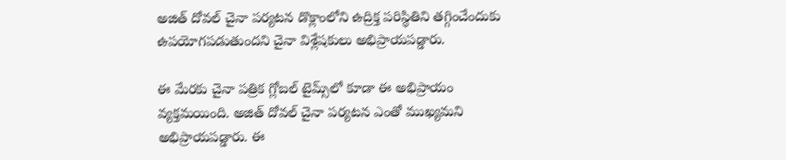అజిత్ దోవల్ చైనా పర్యటన డొక్లాంలోని ఉద్రిక్త పరిస్థితిని తగ్గించేందుకు ఉపయోగపడుతుందని చైనా విశ్లేషకులు అభిప్రాయపడ్డారు.

ఈ మేరకు చైనా పత్రిక గ్లోబల్ టైమ్స్‌‌లో కూడా ఈ అభిప్రాయం వ్యక్తమయింది. అజిత్ దోవల్ చైనా పర్యటన ఎంతో ముఖ్యమని అభిప్రాయపడ్డారు. ఈ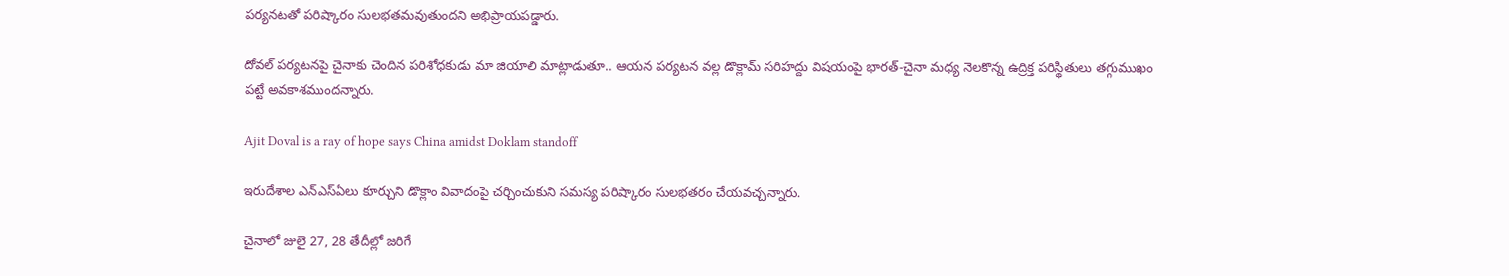పర్యనటతో పరిష్కారం సులభతమవుతుందని అభిప్రాయపడ్డారు.

దోవల్‌ పర్యటనపై చైనాకు చెందిన పరిశోధకుడు మా జియాలి మాట్లాడుతూ.. ఆయన పర్యటన వల్ల డొక్లామ్‌ సరిహద్దు విషయంపై భారత్‌-చైనా మధ్య నెలకొన్న ఉద్రిక్త పరిస్థితులు తగ్గుముఖం పట్టే అవకాశముందన్నారు.

Ajit Doval is a ray of hope says China amidst Doklam standoff

ఇరుదేశాల ఎన్‌ఎస్‌ఏలు కూర్చుని డొక్లాం వివాదంపై చర్చించుకుని సమస్య పరిష్కారం సులభతరం చేయవచ్చన్నారు.

చైనాలో జులై 27, 28 తేదీల్లో జరిగే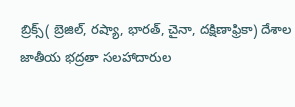బ్రిక్స్‌( బ్రెజిల్‌, రష్యా, భారత్‌, చైనా, దక్షిణాఫ్రికా) దేశాల జాతీయ భద్రతా సలహాదారుల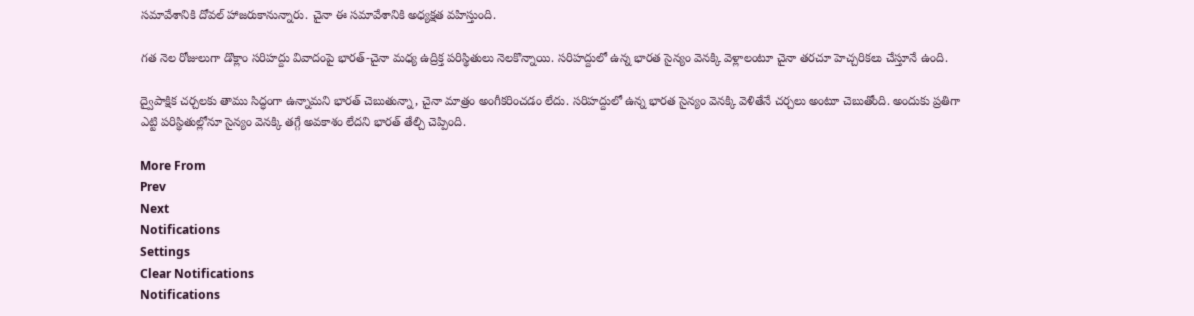సమావేశానికి దోవల్‌ హాజరుకానున్నారు. చైనా ఈ సమావేశానికి అధ్యక్షత వహిస్తుంది.

గత నెల రోజులుగా డొక్లాం సరిహద్దు వివాదంపై భారత్‌-చైనా మధ్య ఉద్రిక్త పరిస్థితులు నెలకొన్నాయి. సరిహద్దులో ఉన్న భారత సైన్యం వెనక్కి వెళ్లాలంటూ చైనా తరచూ హెచ్చరికలు చేస్తూనే ఉంది.

ద్వైపాక్షిక చర్చలకు తాము సిద్ధంగా ఉన్నామని భారత్‌ చెబుతున్నా, చైనా మాత్రం అంగీకరించడం లేదు. సరిహద్దులో ఉన్న భారత సైన్యం వెనక్కి వెళితేనే చర్చలు అంటూ చెబుతోంది. అందుకు ప్రతిగా ఎట్టి పరిస్థితుల్లోనూ సైన్యం వెనక్కి తగ్గే అవకాశం లేదని భారత్‌ తేల్చి చెప్పింది.

More From
Prev
Next
Notifications
Settings
Clear Notifications
Notifications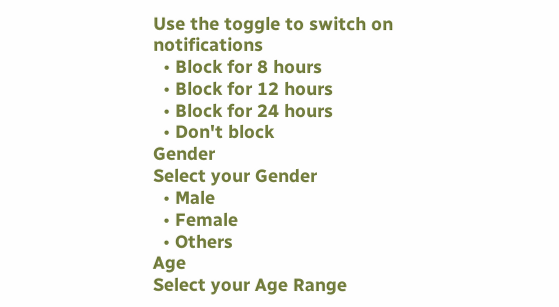Use the toggle to switch on notifications
  • Block for 8 hours
  • Block for 12 hours
  • Block for 24 hours
  • Don't block
Gender
Select your Gender
  • Male
  • Female
  • Others
Age
Select your Age Range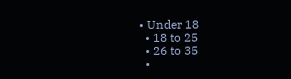• Under 18
  • 18 to 25
  • 26 to 35
  •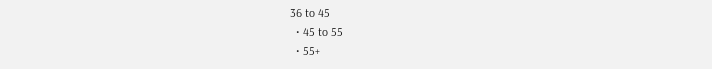36 to 45
  • 45 to 55
  • 55+